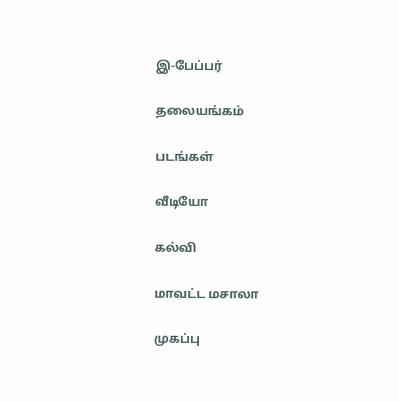இ-பேப்பர்

தலையங்கம்

படங்கள்

வீடியோ

கல்வி

மாவட்ட மசாலா

முகப்பு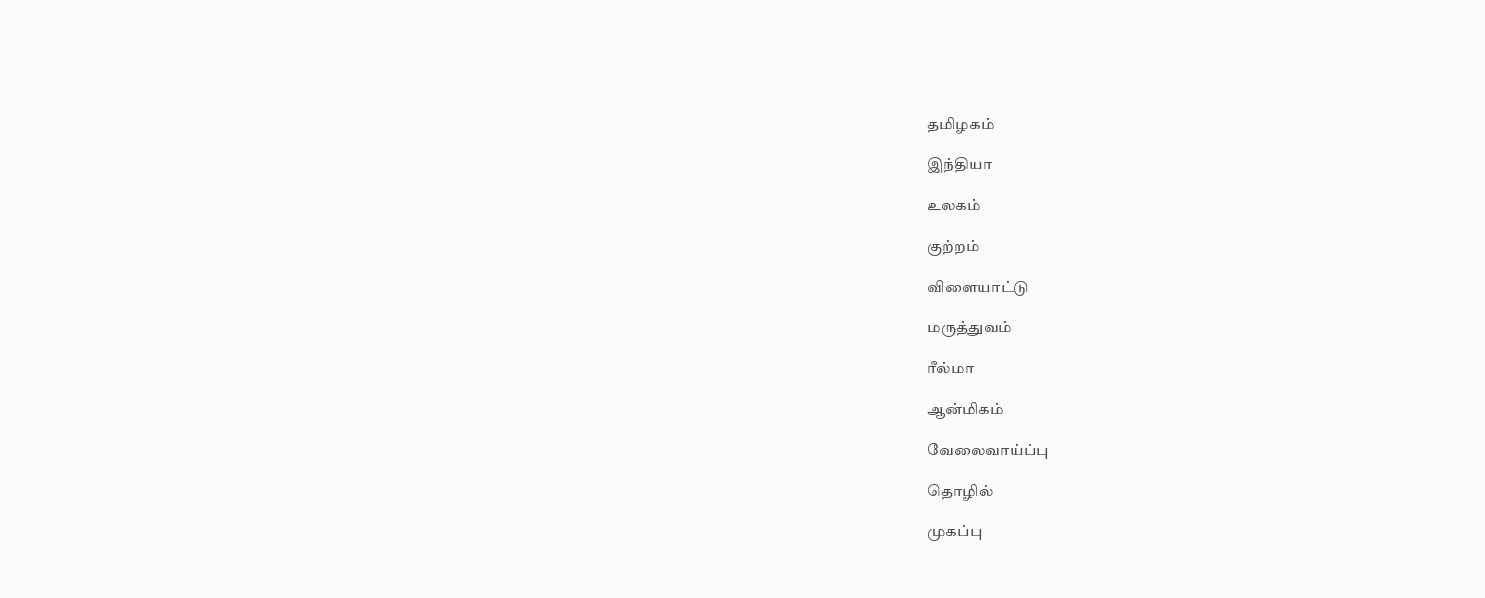தமிழகம்

இந்தியா

உலகம்

குற்றம்

விளையாட்டு

மருத்துவம்

ரீல்மா

ஆன்மிகம்

வேலைவாய்ப்பு

தொழில்

முகப்பு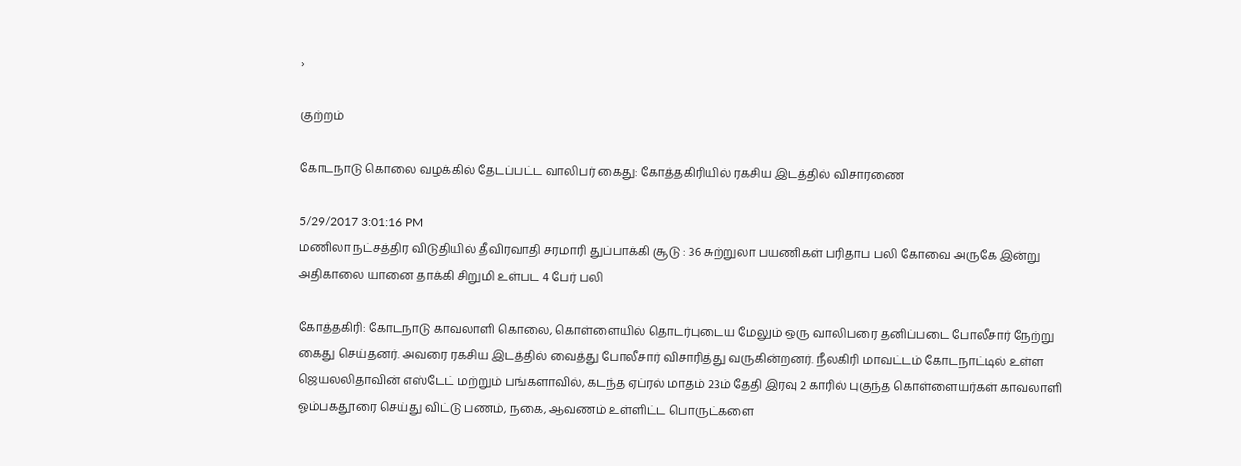›

குற்றம்

கோடநாடு கொலை வழக்கில் தேடப்பட்ட வாலிபர் கைது: கோத்தகிரியில் ரகசிய இடத்தில் விசாரணை

5/29/2017 3:01:16 PM
மணிலா நட்சத்திர விடுதியில் தீவிரவாதி சரமாரி துப்பாக்கி சூடு : 36 சுற்றுலா பயணிகள் பரிதாப பலி கோவை அருகே இன்று அதிகாலை யானை தாக்கி சிறுமி உள்பட 4 பேர் பலி

கோத்தகிரி: கோடநாடு காவலாளி கொலை, கொள்ளையில் தொடர்புடைய மேலும் ஒரு வாலிபரை தனிப்படை போலீசார் நேற்று கைது செய்தனர். அவரை ரகசிய இடத்தில் வைத்து போலீசார் விசாரித்து வருகின்றனர். நீலகிரி மாவட்டம் கோடநாட்டில் உள்ள ஜெயலலிதாவின் எஸ்டேட் மற்றும் பங்களாவில், கடந்த ஏப்ரல் மாதம் 23ம் தேதி இரவு 2 காரில் புகுந்த கொள்ளையர்கள் காவலாளி ஓம்பகதூரை செய்து விட்டு பணம், நகை, ஆவணம் உள்ளிட்ட பொருட்களை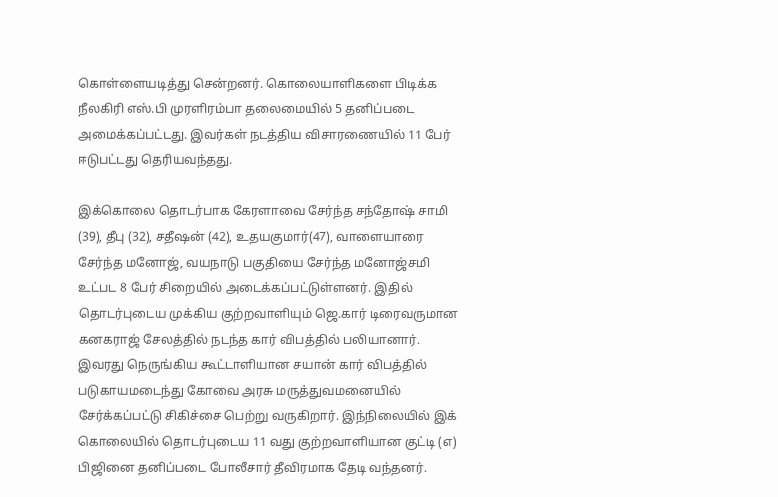கொள்ளையடித்து சென்றனர். கொலையாளிகளை பிடிக்க நீலகிரி எஸ்.பி முரளிரம்பா தலைமையில் 5 தனிப்படை அமைக்கப்பட்டது. இவர்கள் நடத்திய விசாரணையில் 11 பேர் ஈடுபட்டது தெரியவந்தது.

இக்கொலை தொடர்பாக கேரளாவை சேர்ந்த சந்தோஷ் சாமி (39), தீபு (32), சதீஷன் (42), உதயகுமார்(47), வாளையாரை சேர்ந்த மனோஜ், வயநாடு பகுதியை சேர்ந்த மனோஜ்சமி உட்பட 8 பேர் சிறையில் அடைக்கப்பட்டுள்ளனர். இதில் தொடர்புடைய முக்கிய குற்றவாளியும் ஜெ.கார் டிரைவருமான கனகராஜ் சேலத்தில் நடந்த கார் விபத்தில் பலியானார். இவரது நெருங்கிய கூட்டாளியான சயான் கார் விபத்தில் படுகாயமடைந்து கோவை அரசு மருத்துவமனையில் சேர்க்கப்பட்டு சிகிச்சை பெற்று வருகிறார். இந்நிலையில் இக் கொலையில் தொடர்புடைய 11 வது குற்றவாளியான குட்டி (எ) பிஜினை தனிப்படை போலீசார் தீவிரமாக தேடி வந்தனர்.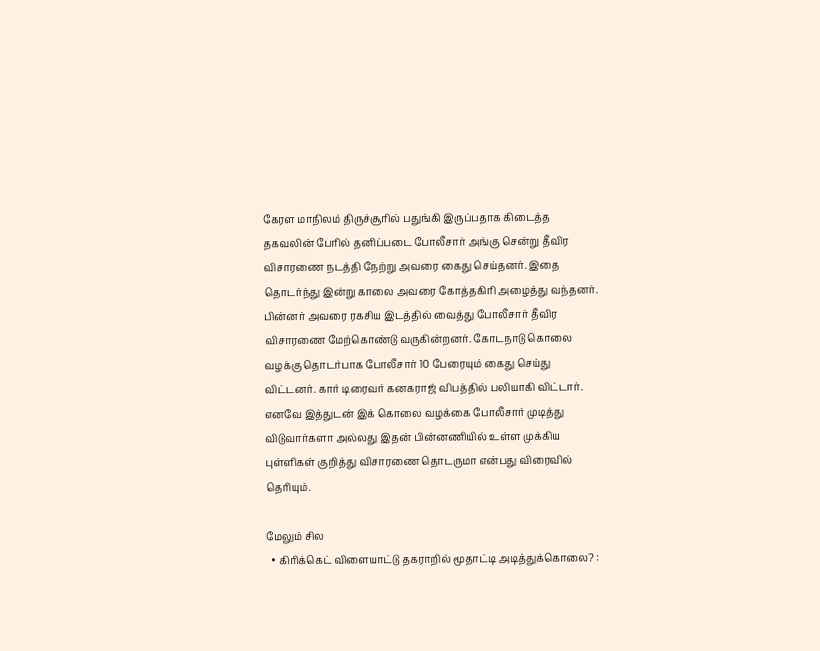கேரள மாநிலம் திருச்சூரில் பதுங்கி இருப்பதாக கிடைத்த தகவலின் பேரில் தனிப்படை போலீசார் அங்கு சென்று தீவிர விசாரணை நடத்தி நேற்று அவரை கைது செய்தனர். இதை தொடர்ந்து இன்று காலை அவரை கோத்தகிரி அழைத்து வந்தனர். பின்னர் அவரை ரகசிய இடத்தில் வைத்து போலீசார் தீவிர விசாரணை மேற்கொண்டு வருகின்றனர். கோடநாடு கொலை வழக்கு தொடர்பாக போலீசார் 10 பேரையும் கைது செய்து விட்டனர். கார் டிரைவர் கனகராஜ் விபத்தில் பலியாகி விட்டார். எனவே இத்துடன் இக் கொலை வழக்கை போலீசார் முடித்து விடுவார்களா அல்லது இதன் பின்னணியில் உள்ள முக்கிய புள்ளிகள் குறித்து விசாரணை தொடருமா என்பது விரைவில் தெரியும்.

மேலும் சில
  • கிரிக்கெட் விளையாட்டு தகராறில் மூதாட்டி அடித்துக்கொலை? :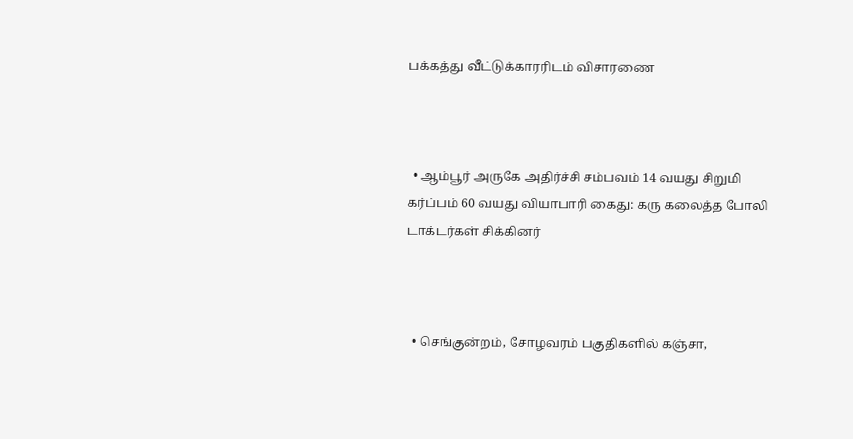பக்கத்து வீட்டுக்காரரிடம் விசாரணை



  • ஆம்பூர் அருகே அதிர்ச்சி சம்பவம் 14 வயது சிறுமி கர்ப்பம் 60 வயது வியாபாரி கைது: கரு கலைத்த போலி டாக்டர்கள் சிக்கினர்



  • செங்குன்றம், சோழவரம் பகுதிகளில் கஞ்சா,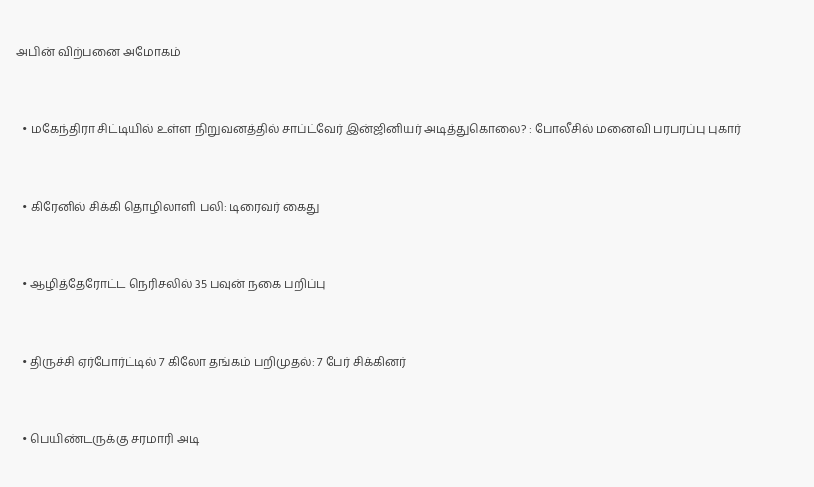அபின் விற்பனை அமோகம்



  • மகேந்திரா சிட்டியில் உள்ள நிறுவனத்தில் சாப்ட்வேர் இன்ஜினியர் அடித்துகொலை? : போலீசில் மனைவி பரபரப்பு புகார்



  • கிரேனில் சிக்கி தொழிலாளி பலி: டிரைவர் கைது



  • ஆழித்தேரோட்ட நெரிசலில் 35 பவுன் நகை பறிப்பு



  • திருச்சி ஏர்போர்ட்டில் 7 கிலோ தங்கம் பறிமுதல்: 7 பேர் சிக்கினர்



  • பெயிண்டருக்கு சரமாரி அடி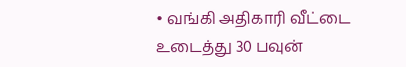• வங்கி அதிகாரி வீட்டை உடைத்து 30 பவுன்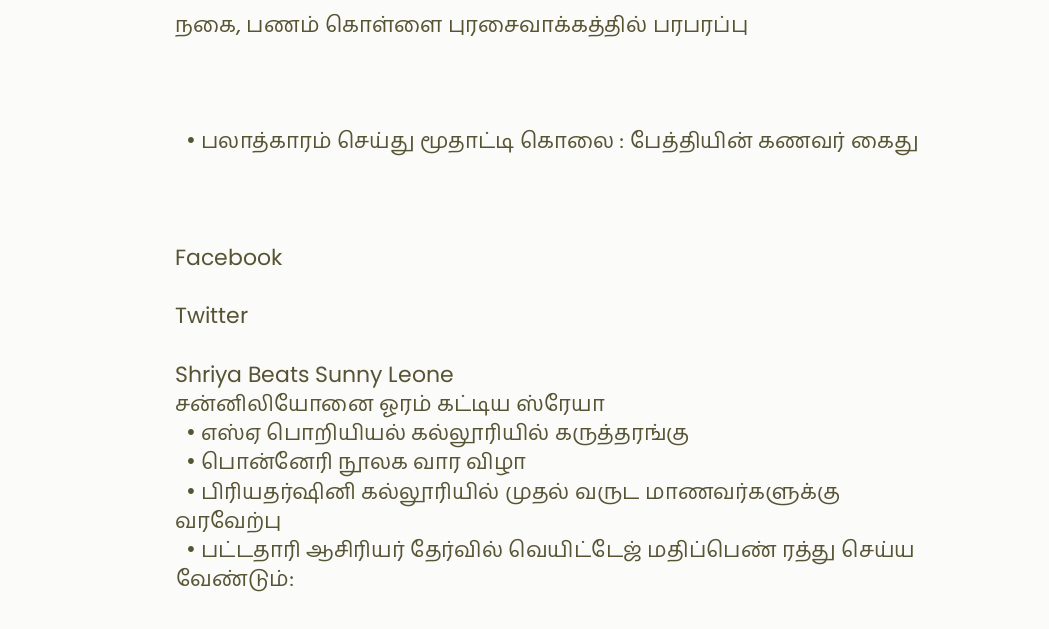நகை, பணம் கொள்ளை புரசைவாக்கத்தில் பரபரப்பு



  • பலாத்காரம் செய்து மூதாட்டி கொலை : பேத்தியின் கணவர் கைது



Facebook

Twitter

Shriya Beats Sunny Leone
சன்னிலியோனை ஓரம் கட்டிய ஸ்ரேயா
  • எஸ்ஏ பொறியியல் கல்லூரியில் கருத்தரங்கு
  • பொன்னேரி நூலக வார விழா
  • பிரியதர்ஷினி கல்லூரியில் முதல் வருட மாணவர்களுக்கு வரவேற்பு
  • பட்டதாரி ஆசிரியர் தேர்வில் வெயிட்டேஜ் மதிப்பெண் ரத்து செய்ய வேண்டும்: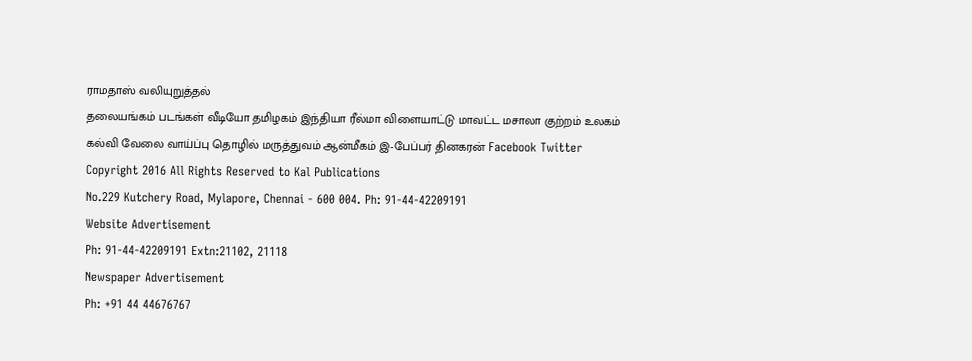ராமதாஸ் வலியுறுத்தல்
தலையங்கம் படங்கள் வீடியோ தமிழகம் இந்தியா ரீல்மா விளையாட்டு மாவட்ட மசாலா குற்றம் உலகம் கல்வி வேலை வாய்ப்பு தொழில் மருத்துவம் ஆன்மீகம் இ-பேப்பர் தினகரன் Facebook Twitter
Copyright 2016 All Rights Reserved to Kal Publications
No.229 Kutchery Road, Mylapore, Chennai - 600 004. Ph: 91-44-42209191
Website Advertisement
Ph: 91-44-42209191 Extn:21102, 21118
Newspaper Advertisement
Ph: +91 44 44676767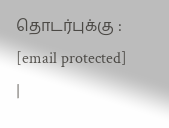தொடர்புக்கு : [email protected] |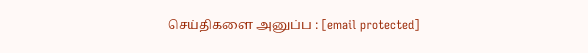செய்திகளை அனுப்ப : [email protected]